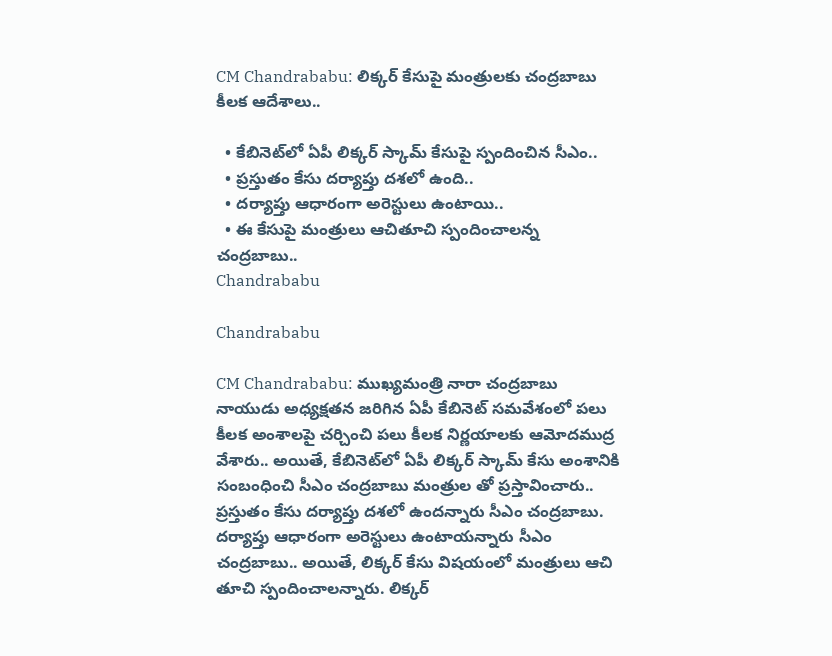CM Chandrababu: లిక్కర్‌ కేసుపై మంత్రులకు చంద్రబాబు కీలక ఆదేశాలు..

  • కేబినెట్‌లో ఏపీ లిక్కర్ స్కామ్‌ కేసుపై స్పందించిన సీఎం..
  • ప్రస్తుతం కేసు దర్యాప్తు దశలో ఉంది..
  • దర్యాప్తు ఆధారంగా అరెస్టులు ఉంటాయి..
  • ఈ కేసుపై మంత్రులు ఆచితూచి స్పందించాలన్న చంద్రబాబు..
Chandrababu

Chandrababu

CM Chandrababu: ముఖ్యమంత్రి నారా చంద్రబాబు నాయుడు అధ్యక్షతన జరిగిన ఏపీ కేబినెట్‌ సమవేశంలో పలు కీలక అంశాలపై చర్చించి పలు కీలక నిర్ణయాలకు ఆమోదముద్ర వేశారు.. అయితే, కేబినెట్‌లో ఏపీ లిక్కర్ స్కామ్‌ కేసు అంశానికి సంబంధించి సీఎం చంద్రబాబు మంత్రుల తో ప్రస్తావించారు.. ప్రస్తుతం కేసు దర్యాప్తు దశలో ఉందన్నారు సీఎం చంద్రబాబు. దర్యాప్తు ఆధారంగా అరెస్టులు ఉంటాయన్నారు సీఎం చంద్రబాబు.. అయితే, లిక్కర్‌ కేసు విషయంలో మంత్రులు ఆచి తూచి స్పందించాలన్నారు. లిక్కర్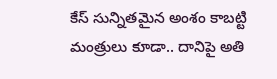కేస్ సున్నితమైన అంశం కాబట్టి మంత్రులు కూడా.. దానిపై అతి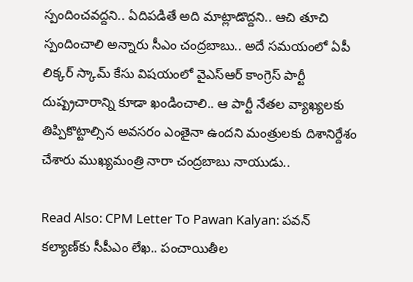స్పందించవద్దని.. ఏదిపడితే అది మాట్లాడొద్దని.. ఆచి తూచి స్పందించాలి అన్నారు సీఎం చంద్రబాబు.. అదే సమయంలో ఏపీ లిక్కర్‌ స్కామ్‌ కేసు విషయంలో వైఎస్‌ఆర్‌ కాంగ్రెస్‌ పార్టీ దుష్ప్రచారాన్ని కూడా ఖండించాలి.. ఆ పార్టీ నేతల వ్యాఖ్యలకు తిప్పికొట్టాల్సిన అవసరం ఎంతైనా ఉందని మంత్రులకు దిశానిర్దేశం చేశారు ముఖ్యమంత్రి నారా చంద్రబాబు నాయుడు..

Read Also: CPM Letter To Pawan Kalyan: పవన్‌ కల్యాణ్‌కు సీపీఎం లేఖ.. పంచాయితీల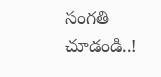సంగతి చూడండి..!